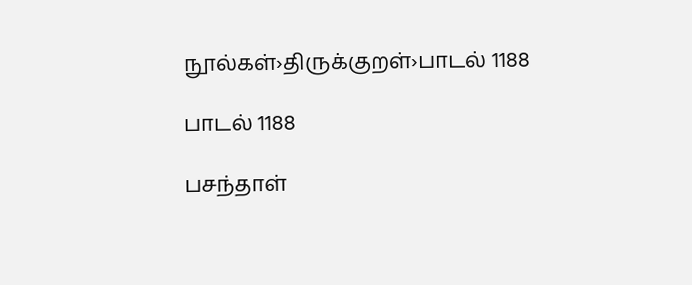நூல்கள்›திருக்குறள்›பாடல் 1188

பாடல் 1188

பசந்தாள்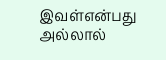இவள்என்பது அல்லால்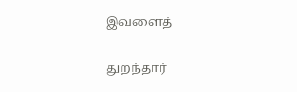இவளைத்

துறந்தார்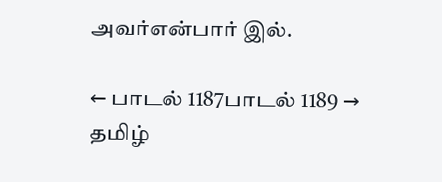அவர்என்பார் இல்.

← பாடல் 1187பாடல் 1189 →
தமிழ்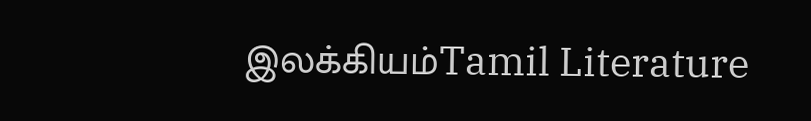இலக்கியம்Tamil Literature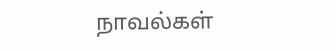நாவல்கள்